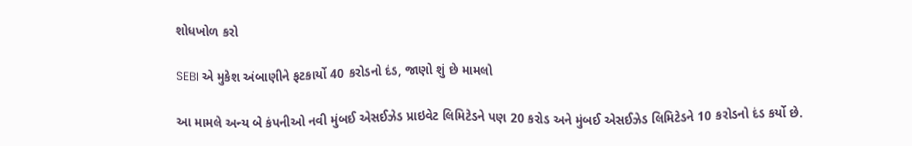શોધખોળ કરો

SEBI એ મુકેશ અંબાણીને ફટકાર્યો 40 કરોડનો દંડ, જાણો શું છે મામલો

આ મામલે અન્ય બે કંપનીઓ નવી મુંબઈ એસઈઝેડ પ્રાઇવેટ લિમિટેડને પણ 20 કરોડ અને મુંબઈ એસઈઝેડ લિમિટેડને 10 કરોડનો દંડ કર્યો છે.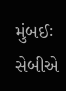મુંબઈઃ સેબીએ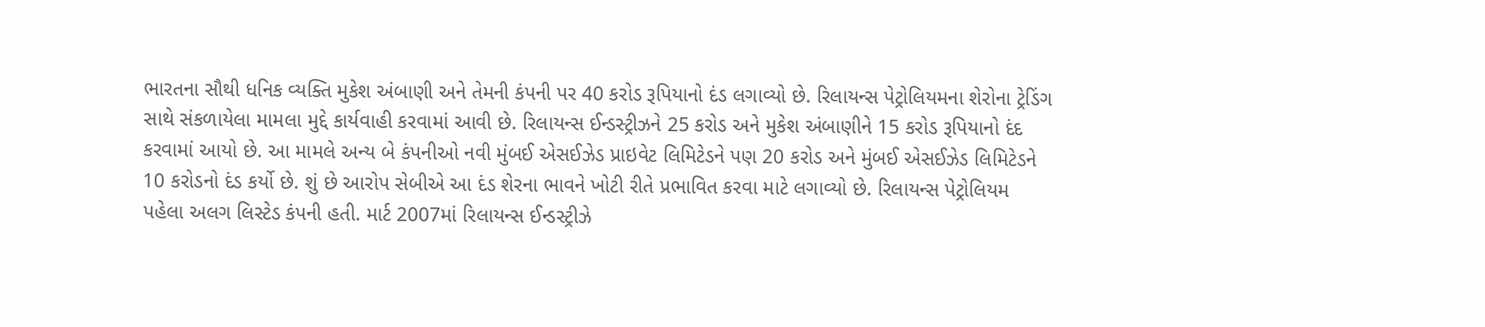ભારતના સૌથી ધનિક વ્યક્તિ મુકેશ અંબાણી અને તેમની કંપની પર 40 કરોડ રૂપિયાનો દંડ લગાવ્યો છે. રિલાયન્સ પેટ્રોલિયમના શેરોના ટ્રેડિંગ સાથે સંકળાયેલા મામલા મુદ્દે કાર્યવાહી કરવામાં આવી છે. રિલાયન્સ ઈન્ડસ્ટ્રીઝને 25 કરોડ અને મુકેશ અંબાણીને 15 કરોડ રૂપિયાનો દંદ કરવામાં આયો છે. આ મામલે અન્ય બે કંપનીઓ નવી મુંબઈ એસઈઝેડ પ્રાઇવેટ લિમિટેડને પણ 20 કરોડ અને મુંબઈ એસઈઝેડ લિમિટેડને 10 કરોડનો દંડ કર્યો છે. શું છે આરોપ સેબીએ આ દંડ શેરના ભાવને ખોટી રીતે પ્રભાવિત કરવા માટે લગાવ્યો છે. રિલાયન્સ પેટ્રોલિયમ પહેલા અલગ લિસ્ટેડ કંપની હતી. માર્ટ 2007માં રિલાયન્સ ઈન્ડસ્ટ્રીઝે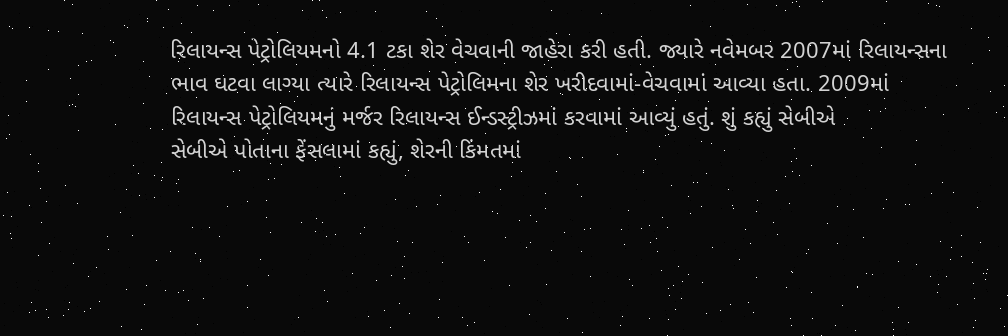રિલાયન્સ પેટ્રોલિયમનો 4.1 ટકા શેર વેચવાની જાહેરા કરી હતી. જ્યારે નવેમબર 2007માં રિલાયન્સના ભાવ ઘટવા લાગ્યા ત્યારે રિલાયન્સ પેટ્રોલિમના શેર ખરીદવામાં-વેચવામાં આવ્યા હતા. 2009માં રિલાયન્સ પેટ્રોલિયમનું મર્જર રિલાયન્સ ઈન્ડસ્ટ્રીઝમાં કરવામાં આવ્યું હતું. શું કહ્યું સેબીએ
સેબીએ પોતાના ફેંસલામાં કહ્યું, શેરની કિંમતમાં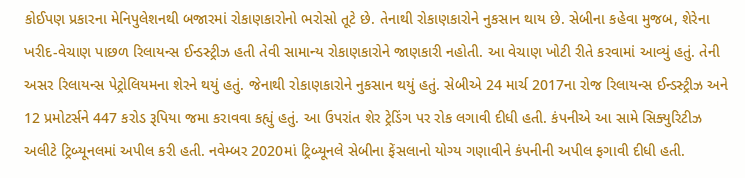કોઈપણ પ્રકારના મેનિપુલેશનથી બજારમાં રોકાણકારોનો ભરોસો તૂટે છે. તેનાથી રોકાણકારોને નુકસાન થાય છે. સેબીના કહેવા મુજબ, શેરેના ખરીદ-વેચાણ પાછળ રિલાયન્સ ઈન્ડસ્ટ્રીઝ હતી તેવી સામાન્ય રોકાણકારોને જાણકારી નહોતી. આ વેચાણ ખોટી રીતે કરવામાં આવ્યું હતું. તેની અસર રિલાયન્સ પેટ્રોલિયમના શેરને થયું હતું. જેનાથી રોકાણકારોને નુકસાન થયું હતું. સેબીએ 24 માર્ચ 2017ના રોજ રિલાયન્સ ઈન્ડસ્ટ્રીઝ અને 12 પ્રમોટર્સને 447 કરોડ રૂપિયા જમા કરાવવા કહ્યું હતું. આ ઉપરાંત શેર ટ્રેડિંગ પર રોક લગાવી દીધી હતી. કંપનીએ આ સામે સિક્યુરિટીઝ અલીટે ટ્રિબ્યૂનલમાં અપીલ કરી હતી. નવેમ્બર 2020માં ટ્રિબ્યૂનલે સેબીના ફેંસલાનો યોગ્ય ગણાવીને કંપનીની અપીલ ફગાવી દીધી હતી.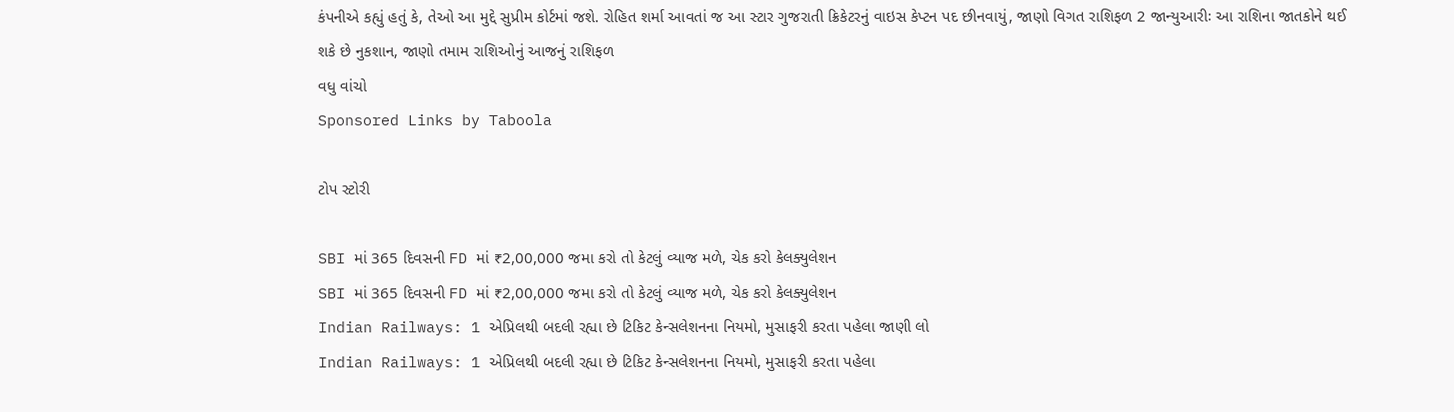કંપનીએ કહ્યું હતું કે, તેઓ આ મુદ્દે સુપ્રીમ કોર્ટમાં જશે. રોહિત શર્મા આવતાં જ આ સ્ટાર ગુજરાતી ક્રિકેટરનું વાઇસ કેપ્ટન પદ છીનવાયું, જાણો વિગત રાશિફળ 2 જાન્યુઆરીઃ આ રાશિના જાતકોને થઈ શકે છે નુકશાન, જાણો તમામ રાશિઓનું આજનું રાશિફળ
વધુ વાંચો
Sponsored Links by Taboola

ટોપ સ્ટોરી

SBI માં 365 દિવસની FD માં ₹2,00,000 જમા કરો તો કેટલું વ્યાજ મળે, ચેક કરો કેલક્યુલેશન
SBI માં 365 દિવસની FD માં ₹2,00,000 જમા કરો તો કેટલું વ્યાજ મળે, ચેક કરો કેલક્યુલેશન
Indian Railways: 1 એપ્રિલથી બદલી રહ્યા છે ટિકિટ કેન્સલેશનના નિયમો, મુસાફરી કરતા પહેલા જાણી લો
Indian Railways: 1 એપ્રિલથી બદલી રહ્યા છે ટિકિટ કેન્સલેશનના નિયમો, મુસાફરી કરતા પહેલા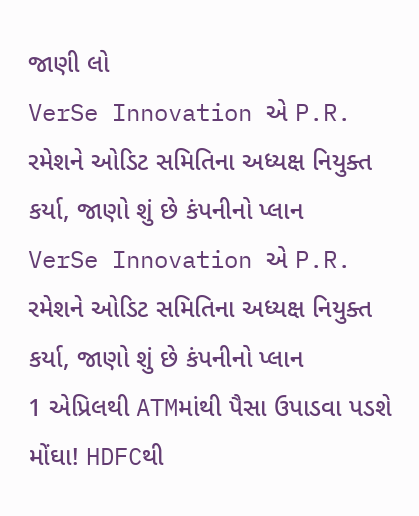જાણી લો
VerSe Innovation એ P.R. રમેશને ઓડિટ સમિતિના અધ્યક્ષ નિયુક્ત કર્યા, જાણો શું છે કંપનીનો પ્લાન
VerSe Innovation એ P.R. રમેશને ઓડિટ સમિતિના અધ્યક્ષ નિયુક્ત કર્યા, જાણો શું છે કંપનીનો પ્લાન
1 એપ્રિલથી ATMમાંથી પૈસા ઉપાડવા પડશે મોંઘા! HDFCથી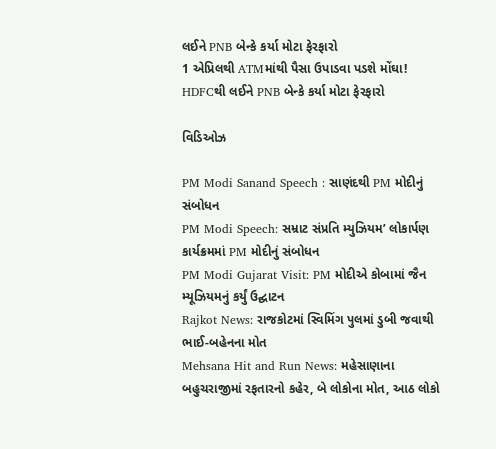લઈને PNB બેન્કે કર્યા મોટા ફેરફારો
1 એપ્રિલથી ATMમાંથી પૈસા ઉપાડવા પડશે મોંઘા! HDFCથી લઈને PNB બેન્કે કર્યા મોટા ફેરફારો

વિડિઓઝ

PM Modi Sanand Speech : સાણંદથી PM મોદીનું સંબોધન
PM Modi Speech: સમ્રાટ સંપ્રતિ મ્યુઝિયમ’ લોકાર્પણ કાર્યક્રમમાં PM મોદીનું સંબોધન
PM Modi Gujarat Visit: PM મોદીએ કોબામાં જૈન મ્યૂઝિયમનું કર્યું ઉદ્ઘાટન
Rajkot News: રાજકોટમાં સ્વિમિંગ પુલમાં ડુબી જવાથી ભાઈ-બહેનના મોત
Mehsana Hit and Run News: મહેસાણાના બહુચરાજીમાં રફતારનો કહેર, બે લોકોના મોત, આઠ લોકો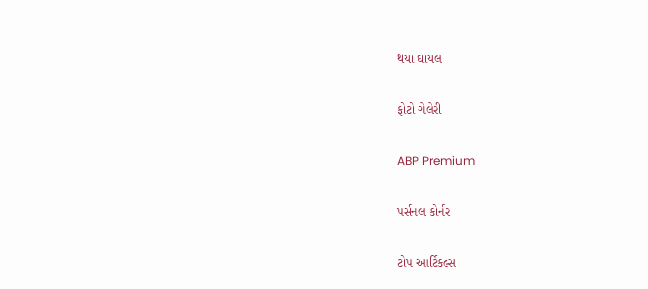થયા ઘાયલ

ફોટો ગેલેરી

ABP Premium

પર્સનલ કોર્નર

ટોપ આર્ટિકલ્સ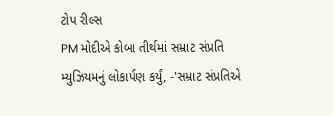ટોપ રીલ્સ
PM મોદીએ કોબા તીર્થમાં સમ્રાટ સંપ્રતિ મ્યુઝિયમનું લોકાર્પણ કર્યું, -'સમ્રાટ સંપ્રતિએ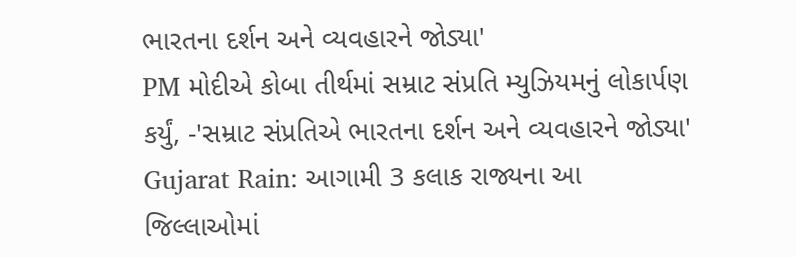ભારતના દર્શન અને વ્યવહારને જોડ્યા'
PM મોદીએ કોબા તીર્થમાં સમ્રાટ સંપ્રતિ મ્યુઝિયમનું લોકાર્પણ કર્યું, -'સમ્રાટ સંપ્રતિએ ભારતના દર્શન અને વ્યવહારને જોડ્યા'
Gujarat Rain: આગામી 3 કલાક રાજ્યના આ જિલ્લાઓમાં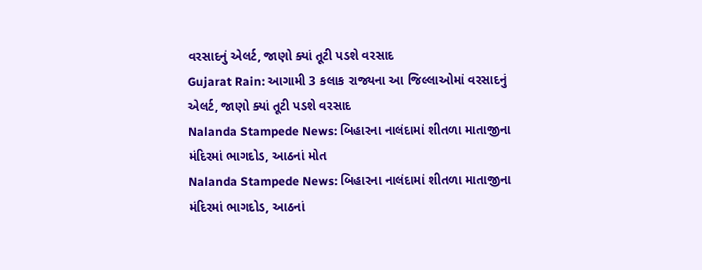વરસાદનું એલર્ટ, જાણો ક્યાં તૂટી પડશે વરસાદ
Gujarat Rain: આગામી 3 કલાક રાજ્યના આ જિલ્લાઓમાં વરસાદનું એલર્ટ, જાણો ક્યાં તૂટી પડશે વરસાદ
Nalanda Stampede News: બિહારના નાલંદામાં શીતળા માતાજીના મંદિરમાં ભાગદોડ, આઠનાં મોત
Nalanda Stampede News: બિહારના નાલંદામાં શીતળા માતાજીના મંદિરમાં ભાગદોડ, આઠનાં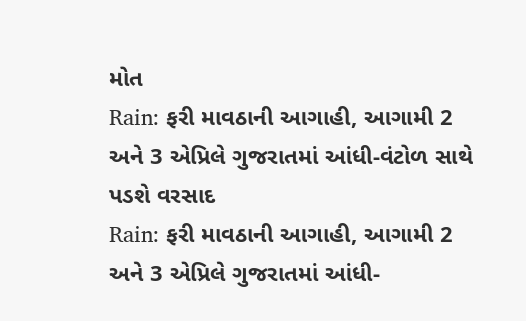મોત
Rain: ફરી માવઠાની આગાહી, આગામી 2 અને 3 એપ્રિલે ગુજરાતમાં આંધી-વંટોળ સાથે પડશે વરસાદ
Rain: ફરી માવઠાની આગાહી, આગામી 2 અને 3 એપ્રિલે ગુજરાતમાં આંધી-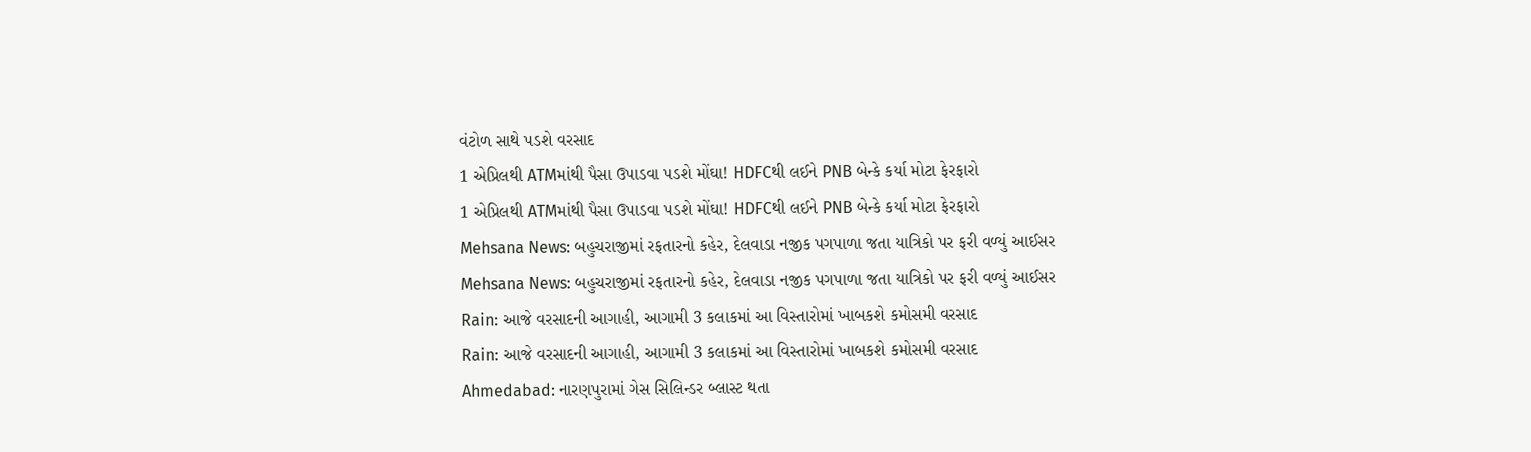વંટોળ સાથે પડશે વરસાદ
1 એપ્રિલથી ATMમાંથી પૈસા ઉપાડવા પડશે મોંઘા! HDFCથી લઈને PNB બેન્કે કર્યા મોટા ફેરફારો
1 એપ્રિલથી ATMમાંથી પૈસા ઉપાડવા પડશે મોંઘા! HDFCથી લઈને PNB બેન્કે કર્યા મોટા ફેરફારો
Mehsana News: બહુચરાજીમાં રફતારનો કહેર, દેલવાડા નજીક પગપાળા જતા યાત્રિકો પર ફરી વળ્યું આઈસર
Mehsana News: બહુચરાજીમાં રફતારનો કહેર, દેલવાડા નજીક પગપાળા જતા યાત્રિકો પર ફરી વળ્યું આઈસર
Rain: આજે વરસાદની આગાહી, આગામી 3 કલાકમાં આ વિસ્તારોમાં ખાબકશે કમોસમી વરસાદ
Rain: આજે વરસાદની આગાહી, આગામી 3 કલાકમાં આ વિસ્તારોમાં ખાબકશે કમોસમી વરસાદ
Ahmedabad: નારણપુરામાં ગેસ સિલિન્ડર બ્લાસ્ટ થતા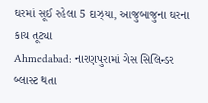ઘરમાં સૂઈ રહેલા 5 દાઝ્યા, આજુબાજુના ઘરના કાચ તૂટ્યા
Ahmedabad: નારણપુરામાં ગેસ સિલિન્ડર બ્લાસ્ટ થતા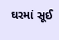ઘરમાં સૂઈ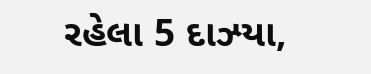રહેલા 5 દાઝ્યા,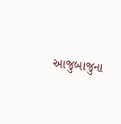આજુબાજુના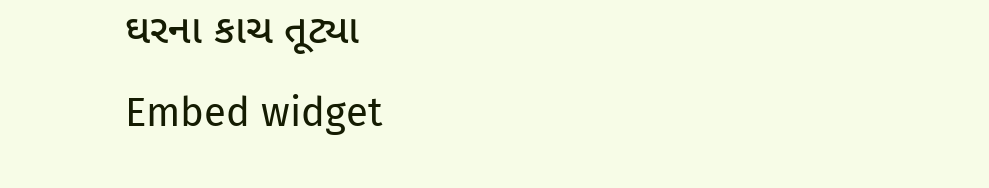ઘરના કાચ તૂટ્યા
Embed widget